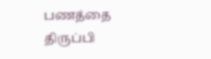பணத்தை திருப்பி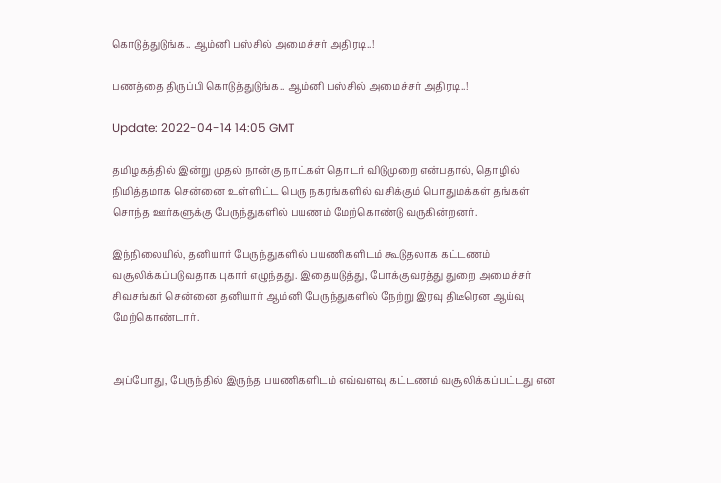கொடுத்துடுங்க.. ஆம்னி பஸ்சில் அமைச்சர் அதிரடி..!

பணத்தை திருப்பி கொடுத்துடுங்க.. ஆம்னி பஸ்சில் அமைச்சர் அதிரடி..!

Update: 2022-04-14 14:05 GMT

தமிழகத்தில் இன்று முதல் நான்கு நாட்கள் தொடர் விடுமுறை என்பதால், தொழில் நிமித்தமாக சென்னை உள்ளிட்ட பெரு நகரங்களில் வசிக்கும் பொதுமக்கள் தங்கள் சொந்த ஊர்களுக்கு பேருந்துகளில் பயணம் மேற்கொண்டு வருகின்றனர்.

இந்நிலையில், தனியார் பேருந்துகளில் பயணிகளிடம் கூடுதலாக கட்டணம் வசூலிக்கப்படுவதாக புகார் எழுந்தது. இதையடுத்து, போக்குவரத்து துறை அமைச்சர் சிவசங்கர் சென்னை தனியார் ஆம்னி பேருந்துகளில் நேற்று இரவு திடீரென ஆய்வு மேற்கொண்டார்.


அப்போது, பேருந்தில் இருந்த பயணிகளிடம் எவ்வளவு கட்டணம் வசூலிக்கப்பட்டது என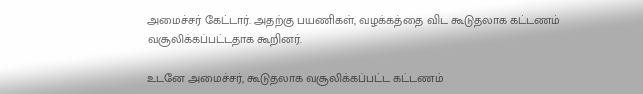அமைச்சர் கேட்டார். அதற்கு பயணிகள், வழக்கத்தை விட கூடுதலாக கட்டணம் வசூலிக்கப்பட்டதாக கூறினர்.

உடனே அமைச்சர், கூடுதலாக வசூலிக்கப்பட்ட கட்டணம்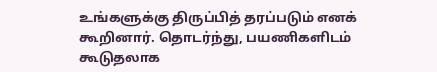உங்களுக்கு திருப்பித் தரப்படும் எனக் கூறினார். தொடர்ந்து, பயணிகளிடம் கூடுதலாக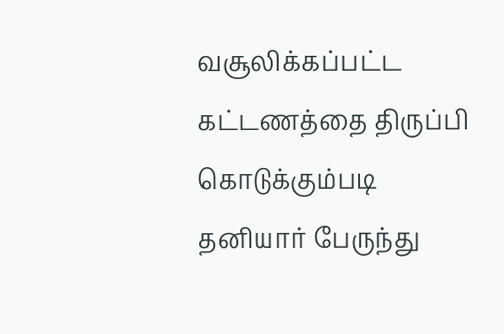வசூலிக்கப்பட்ட கட்டணத்தை திருப்பி கொடுக்கும்படி தனியார் பேருந்து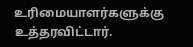உரிமையாளர்களுக்கு உத்தரவிட்டார்.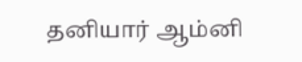தனியார் ஆம்னி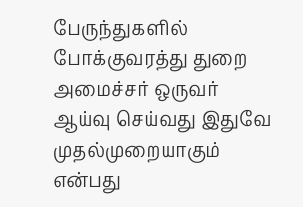பேருந்துகளில் போக்குவரத்து துறை அமைச்சர் ஒருவர் ஆய்வு செய்வது இதுவே முதல்முறையாகும் என்பது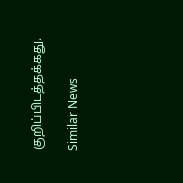குறிப்பிடத்தக்கது.

Similar News